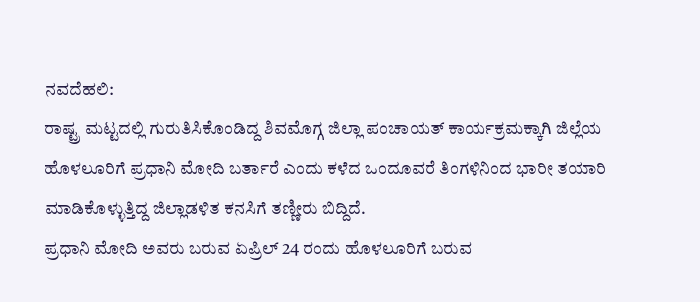ನವದೆಹಲಿ:
ರಾಷ್ಟ್ರ ಮಟ್ಟದಲ್ಲಿ ಗುರುತಿಸಿಕೊಂಡಿದ್ದ ಶಿವಮೊಗ್ಗ ಜಿಲ್ಲಾ ಪಂಚಾಯತ್ ಕಾರ್ಯಕ್ರಮಕ್ಕಾಗಿ ಜಿಲ್ಲೆಯ ಹೊಳಲೂರಿಗೆ ಪ್ರಧಾನಿ ಮೋದಿ ಬರ್ತಾರೆ ಎಂದು ಕಳೆದ ಒಂದೂವರೆ ತಿಂಗಳಿನಿಂದ ಭಾರೀ ತಯಾರಿ ಮಾಡಿಕೊಳ್ಳುತ್ತಿದ್ದ ಜಿಲ್ಲಾಡಳಿತ ಕನಸಿಗೆ ತಣ್ಣೀರು ಬಿದ್ದಿದೆ.
ಪ್ರಧಾನಿ ಮೋದಿ ಅವರು ಬರುವ ಏಪ್ರಿಲ್ 24 ರಂದು ಹೊಳಲೂರಿಗೆ ಬರುವ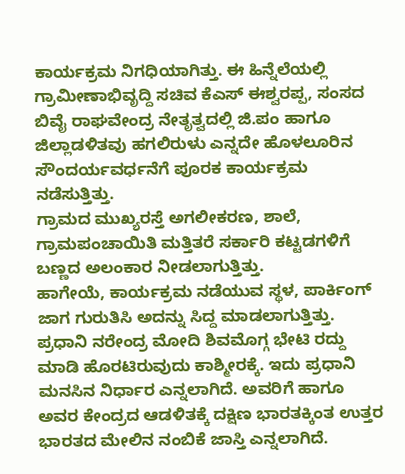ಕಾರ್ಯಕ್ರಮ ನಿಗಧಿಯಾಗಿತ್ತು. ಈ ಹಿನ್ನೆಲೆಯಲ್ಲಿ ಗ್ರಾಮೀಣಾಭಿವೃದ್ದಿ ಸಚಿವ ಕೆಎಸ್ ಈಶ್ವರಪ್ಪ, ಸಂಸದ ಬಿವೈ ರಾಘವೇಂದ್ರ ನೇತೃತ್ವದಲ್ಲಿ ಜಿ.ಪಂ ಹಾಗೂ ಜಿಲ್ಲಾಡಳಿತವು ಹಗಲಿರುಳು ಎನ್ನದೇ ಹೊಳಲೂರಿನ ಸೌಂದರ್ಯವರ್ಧನೆಗೆ ಪೂರಕ ಕಾರ್ಯಕ್ರಮ ನಡೆಸುತ್ತಿತ್ತು.
ಗ್ರಾಮದ ಮುಖ್ಯರಸ್ತೆ ಅಗಲೀಕರಣ, ಶಾಲೆ, ಗ್ರಾಮಪಂಚಾಯಿತಿ ಮತ್ತಿತರೆ ಸರ್ಕಾರಿ ಕಟ್ಟಡಗಳಿಗೆ ಬಣ್ಣದ ಅಲಂಕಾರ ನೀಡಲಾಗುತ್ತಿತ್ತು.
ಹಾಗೇಯೆ, ಕಾರ್ಯಕ್ರಮ ನಡೆಯುವ ಸ್ಥಳ, ಪಾರ್ಕಿಂಗ್ ಜಾಗ ಗುರುತಿಸಿ ಅದನ್ನು ಸಿದ್ದ ಮಾಡಲಾಗುತ್ತಿತ್ತು.
ಪ್ರಧಾನಿ ನರೇಂದ್ರ ಮೋದಿ ಶಿವಮೊಗ್ಗ ಭೇಟಿ ರದ್ದು ಮಾಡಿ ಹೊರಟಿರುವುದು ಕಾಶ್ಮೀರಕ್ಕೆ. ಇದು ಪ್ರಧಾನಿ ಮನಸಿನ ನಿರ್ಧಾರ ಎನ್ನಲಾಗಿದೆ. ಅವರಿಗೆ ಹಾಗೂ ಅವರ ಕೇಂದ್ರದ ಆಡಳಿತಕ್ಕೆ ದಕ್ಷಿಣ ಭಾರತಕ್ಕಿಂತ ಉತ್ತರ ಭಾರತದ ಮೇಲಿನ ನಂಬಿಕೆ ಜಾಸ್ತಿ ಎನ್ನಲಾಗಿದೆ.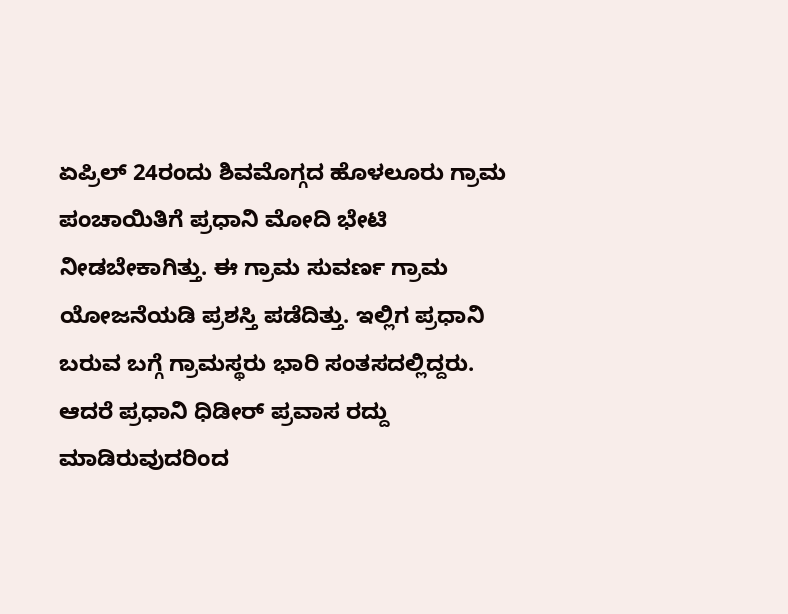ಏಪ್ರಿಲ್ 24ರಂದು ಶಿವಮೊಗ್ಗದ ಹೊಳಲೂರು ಗ್ರಾಮ ಪಂಚಾಯಿತಿಗೆ ಪ್ರಧಾನಿ ಮೋದಿ ಭೇಟಿ ನೀಡಬೇಕಾಗಿತ್ತು. ಈ ಗ್ರಾಮ ಸುವರ್ಣ ಗ್ರಾಮ ಯೋಜನೆಯಡಿ ಪ್ರಶಸ್ತಿ ಪಡೆದಿತ್ತು. ಇಲ್ಲಿಗ ಪ್ರಧಾನಿ ಬರುವ ಬಗ್ಗೆ ಗ್ರಾಮಸ್ಥರು ಭಾರಿ ಸಂತಸದಲ್ಲಿದ್ದರು. ಆದರೆ ಪ್ರಧಾನಿ ಧಿಡೀರ್ ಪ್ರವಾಸ ರದ್ದು ಮಾಡಿರುವುದರಿಂದ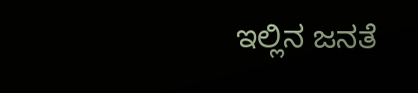ಇಲ್ಲಿನ ಜನತೆ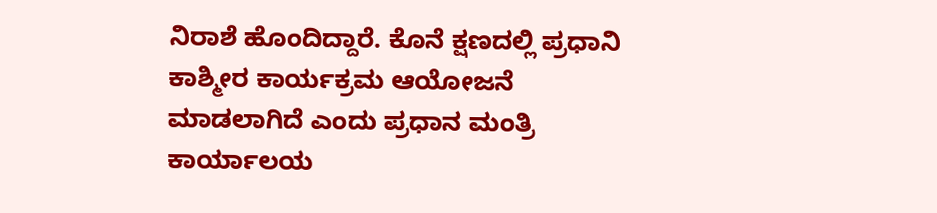ನಿರಾಶೆ ಹೊಂದಿದ್ದಾರೆ. ಕೊನೆ ಕ್ಷಣದಲ್ಲಿ ಪ್ರಧಾನಿ ಕಾಶ್ಮೀರ ಕಾರ್ಯಕ್ರಮ ಆಯೋಜನೆ ಮಾಡಲಾಗಿದೆ ಎಂದು ಪ್ರಧಾನ ಮಂತ್ರಿ ಕಾರ್ಯಾಲಯ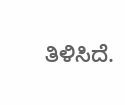ತಿಳಿಸಿದೆ.